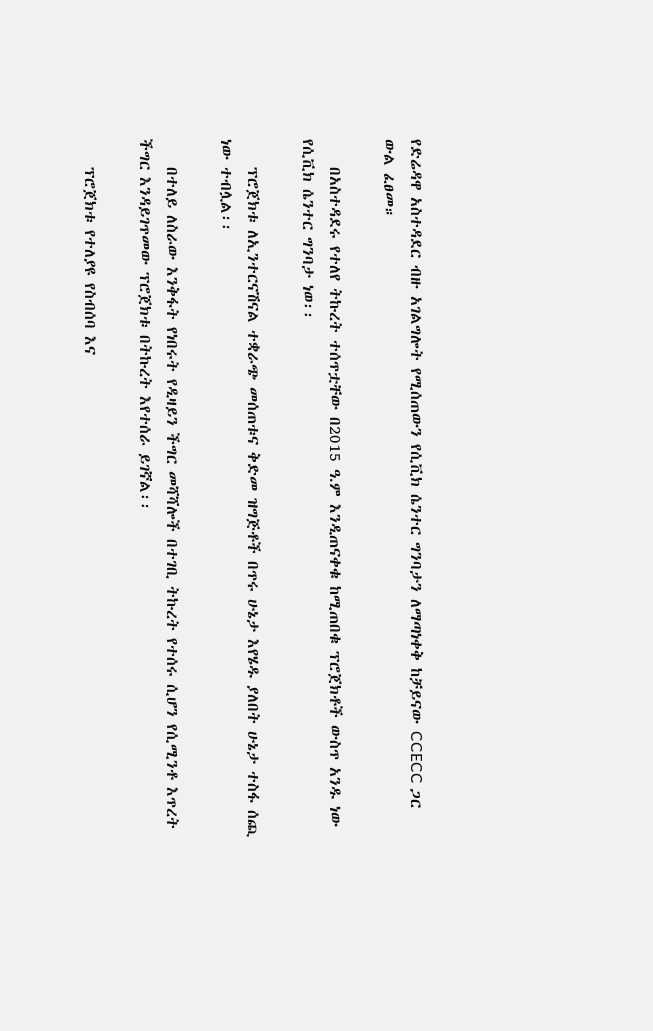የድሬዳዋ አስተዳደር ብዙ አገልግሎት የሚሰጠውን የሲቪክ ሴንተር ግንባታን ለማጣነቀቅ ከቻይናው CCECC ጋር ውል ፈፀመ።

    በአስተዳደሩ የተለየ ትኩረት ተሰጥቷቸው በ2015 ዓ.ም እንዲጠናቀቁ ከሚጠበቁ ፕሮጀክቶች ውስጥ አንዱ ነው የሲቪክ ሴንተር ግንባታ ነወ፡፡

    ፕሮጀክቱ ለኢንተርናሽናል ተቋራጭ መሰጠቱና ቅድመ ዝግጅቶች በጥሩ ሁኔታ እየሄዱ ያለበት ሁኔታ ተስፋ ሰጪ ነው ተብሏል፡፡

    በተለይ ለስራው እንቅፋት የነበሩት የዲዛይን ችግር መሻሻሎች በተገቢ ትኩረት የተሰሩ ሲሆን የሲሚንቶ እጥረት ችግር እንዳይገጥመው ፕሮጀክቱ በትኩረት እየተሰራ ይገኛል፡፡

    ፕሮጀክቱ የተለያዩ የስብሰባ እና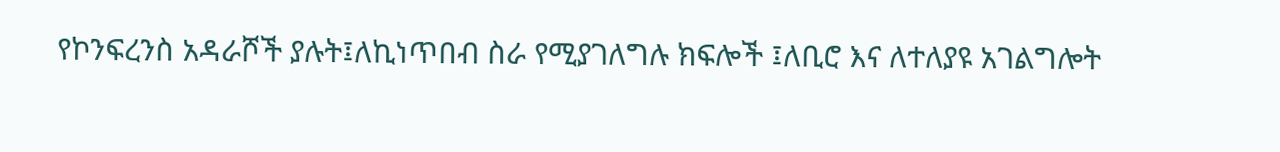የኮንፍረንስ አዳራሾች ያሉት፤ለኪነጥበብ ስራ የሚያገለግሉ ክፍሎች ፤ለቢሮ እና ለተለያዩ አገልግሎት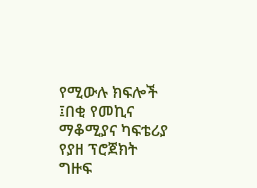የሚውሉ ክፍሎች ፤በቂ የመኪና ማቆሚያና ካፍቴሪያ የያዘ ፕሮጀክት ግዙፍ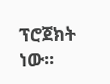ፕሮጀክት ነው፡፡